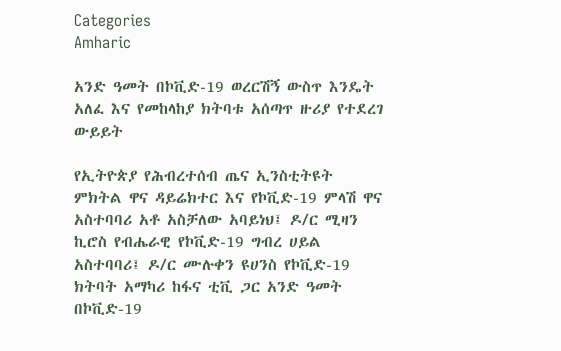Categories
Amharic

አንድ ዓመት በኮቪድ-19 ወረርሽኝ ውስጥ እንዴት አለፈ እና የመከላከያ ክትባቱ አሰጣጥ ዙሪያ የተደረገ ውይይት

የኢትዮጵያ የሕብረተሰብ ጤና ኢንስቲትዩት ምክትል ዋና ዳይሬክተር እና የኮቪድ-19 ምላሽ ዋና አስተባባሪ አቶ አስቻለው አባይነህ፤ ዶ/ር ሚዛን ኪሮስ የብሔራዊ የኮቪድ-19 ግብረ ሀይል አስተባባሪ፤ ዶ/ር ሙሉቀን ዩሀንስ የኮቪድ-19 ክትባት አማካሪ ከፋና ቲቪ ጋር አንድ ዓመት በኮቪድ-19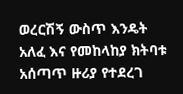ወረርሽኝ ውስጥ እንዴት አለፈ እና የመከላከያ ክትባቱ አሰጣጥ ዙሪያ የተደረገ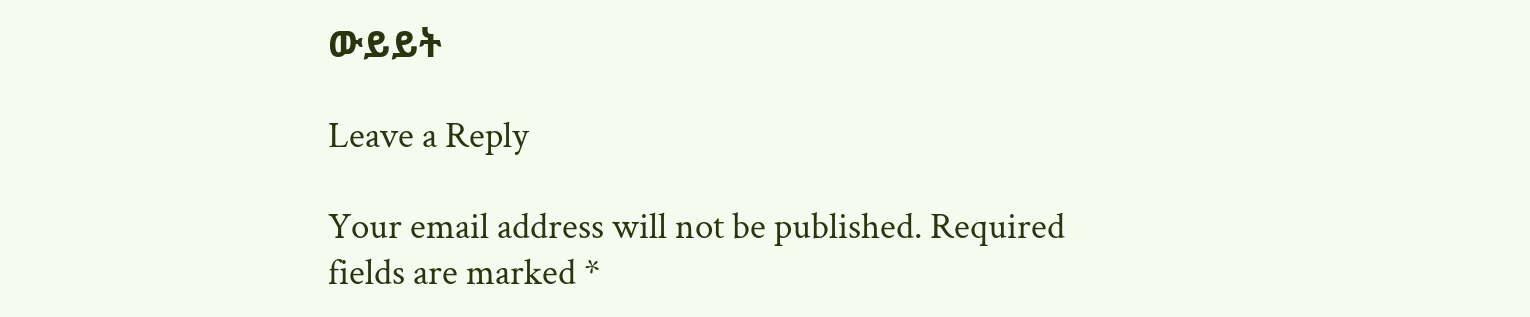ውይይት

Leave a Reply

Your email address will not be published. Required fields are marked *